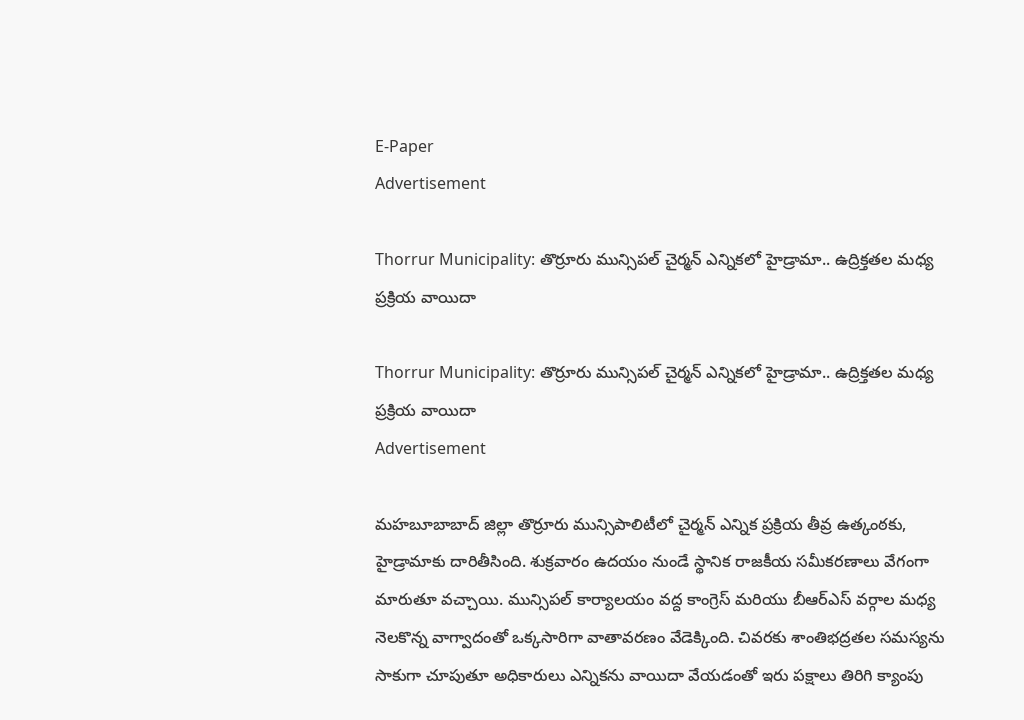E-Paper
Advertisement

Thorrur Municipality: తొర్రూరు మున్సిపల్ చైర్మన్ ఎన్నికలో హైడ్రామా.. ఉద్రిక్తతల మధ్య ప్రక్రియ వాయిదా

Thorrur Municipality: తొర్రూరు మున్సిపల్ చైర్మన్ ఎన్నికలో హైడ్రామా.. ఉద్రిక్తతల మధ్య ప్రక్రియ వాయిదా
Advertisement

మహబూబాబాద్ జిల్లా తొర్రూరు మున్సిపాలిటీలో చైర్మన్ ఎన్నిక ప్రక్రియ తీవ్ర ఉత్కంఠకు, హైడ్రామాకు దారితీసింది. శుక్రవారం ఉదయం నుండే స్థానిక రాజకీయ సమీకరణాలు వేగంగా మారుతూ వచ్చాయి. మున్సిపల్ కార్యాలయం వద్ద కాంగ్రెస్ మరియు బీఆర్ఎస్ వర్గాల మధ్య నెలకొన్న వాగ్వాదంతో ఒక్కసారిగా వాతావరణం వేడెక్కింది. చివరకు శాంతిభద్రతల సమస్యను సాకుగా చూపుతూ అధికారులు ఎన్నికను వాయిదా వేయడంతో ఇరు పక్షాలు తిరిగి క్యాంపు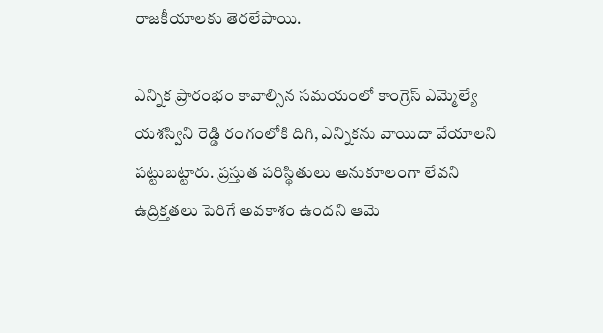రాజకీయాలకు తెరలేపాయి.

ఎన్నిక ప్రారంభం కావాల్సిన సమయంలో కాంగ్రెస్ ఎమ్మెల్యే యశస్విని రెడ్డి రంగంలోకి దిగి, ఎన్నికను వాయిదా వేయాలని పట్టుబట్టారు. ప్రస్తుత పరిస్థితులు అనుకూలంగా లేవని ఉద్రిక్తతలు పెరిగే అవకాశం ఉందని ఆమె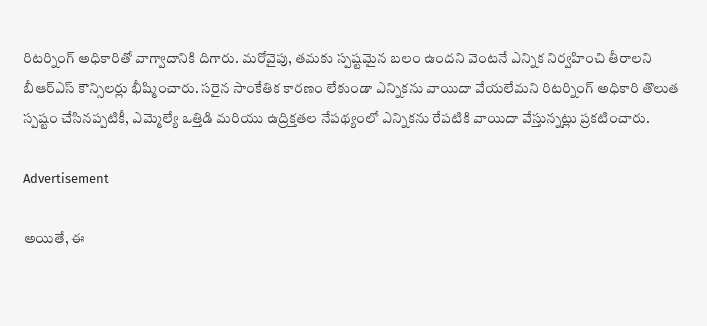రిటర్నింగ్ అధికారితో వాగ్వాదానికి దిగారు. మరోవైపు, తమకు స్పష్టమైన బలం ఉందని వెంటనే ఎన్నిక నిర్వహించి తీరాలని బీఆర్ఎస్ కౌన్సిలర్లు భీష్మించారు. సరైన సాంకేతిక కారణం లేకుండా ఎన్నికను వాయిదా వేయలేమని రిటర్నింగ్ అధికారి తొలుత స్పష్టం చేసినప్పటికీ, ఎమ్మెల్యే ఒత్తిడి మరియు ఉద్రిక్తతల నేపథ్యంలో ఎన్నికను రేపటికి వాయిదా వేస్తున్నట్లు ప్రకటించారు.

Advertisement

అయితే, ఈ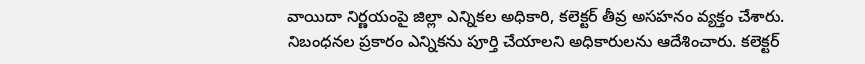వాయిదా నిర్ణయంపై జిల్లా ఎన్నికల అధికారి, కలెక్టర్ తీవ్ర అసహనం వ్యక్తం చేశారు. నిబంధనల ప్రకారం ఎన్నికను పూర్తి చేయాలని అధికారులను ఆదేశించారు. కలెక్టర్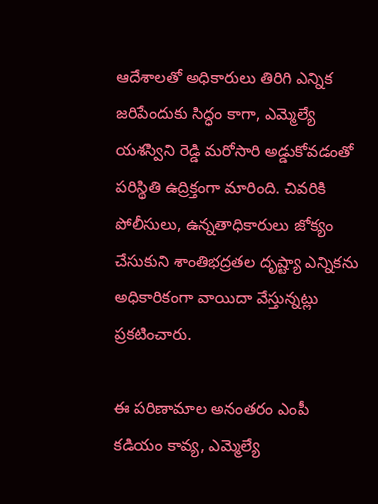ఆదేశాలతో అధికారులు తిరిగి ఎన్నిక జరిపేందుకు సిద్ధం కాగా, ఎమ్మెల్యే యశస్విని రెడ్డి మరోసారి అడ్డుకోవడంతో పరిస్థితి ఉద్రిక్తంగా మారింది. చివరికి పోలీసులు, ఉన్నతాధికారులు జోక్యం చేసుకుని శాంతిభద్రతల దృష్ట్యా ఎన్నికను అధికారికంగా వాయిదా వేస్తున్నట్లు ప్రకటించారు.

ఈ పరిణామాల అనంతరం ఎంపీ కడియం కావ్య, ఎమ్మెల్యే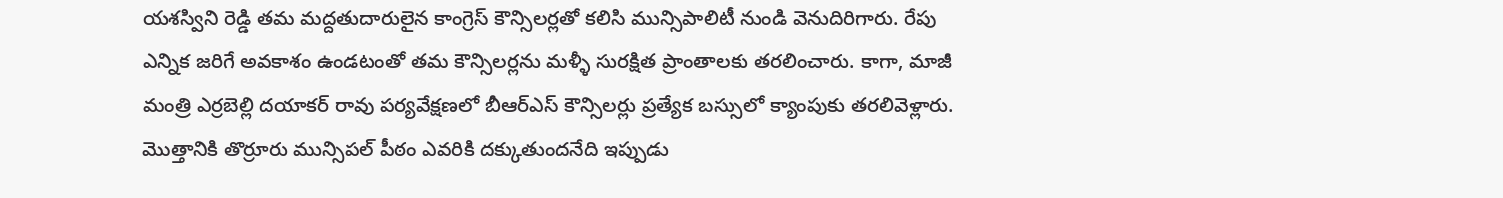యశస్విని రెడ్డి తమ మద్దతుదారులైన కాంగ్రెస్ కౌన్సిలర్లతో కలిసి మున్సిపాలిటీ నుండి వెనుదిరిగారు. రేపు ఎన్నిక జరిగే అవకాశం ఉండటంతో తమ కౌన్సిలర్లను మళ్ళీ సురక్షిత ప్రాంతాలకు తరలించారు. కాగా, మాజీ మంత్రి ఎర్రబెల్లి దయాకర్ రావు పర్యవేక్షణలో బీఆర్ఎస్ కౌన్సిలర్లు ప్రత్యేక బస్సులో క్యాంపుకు తరలివెళ్లారు. మొత్తానికి తొర్రూరు మున్సిపల్ పీఠం ఎవరికి దక్కుతుందనేది ఇప్పుడు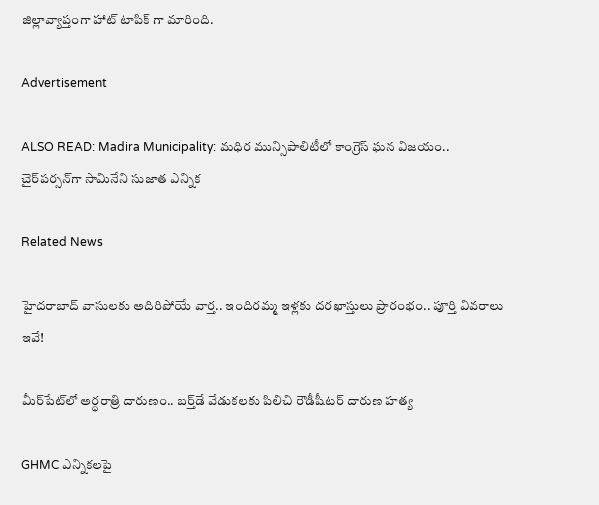జిల్లావ్యాప్తంగా హాట్ టాపిక్ గా మారింది.

Advertisement

ALSO READ: Madira Municipality: మధిర మున్సిపాలిటీలో కాంగ్రెస్ ఘన విజయం.. చైర్‌పర్సన్‌గా సామినేని సుజాత ఎన్నిక

Related News

హైదరాబాద్‌ వాసులకు అదిరిపోయే వార్త.. ఇందిరమ్మ ఇళ్లకు దరఖాస్తులు ప్రారంభం.. పూర్తి వివరాలు ఇవే!

మీర్‌పేట్‌లో అర్ధరాత్రి దారుణం.. బర్త్‌డే వేడుకలకు పిలిచి రౌడీషీటర్ దారుణ హత్య

GHMC ఎన్నికలపై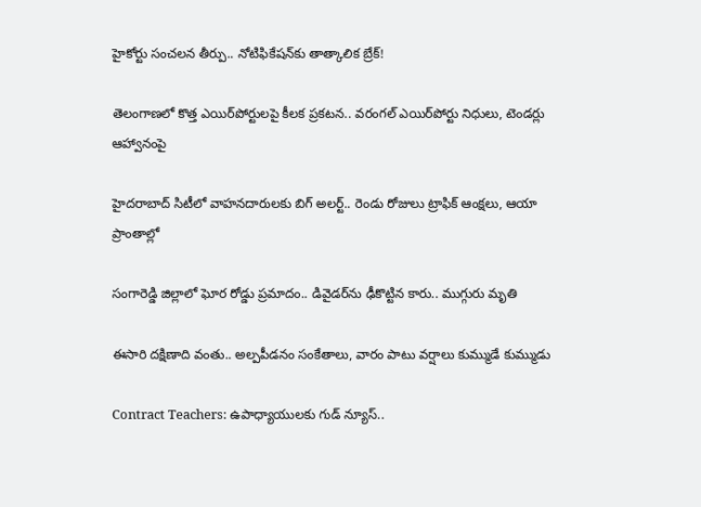హైకోర్టు సంచలన తీర్పు.. నోటిఫికేషన్‌కు తాత్కాలిక బ్రేక్!

తెలంగాణలో కొత్త ఎయిర్‌పోర్టులపై కీలక ప్రకటన.. వరంగల్ ఎయిర్‌పోర్టు నిధులు, టెండర్లు ఆహ్వానంపై

హైదరాబాద్ సిటీలో వాహనదారులకు బిగ్ అలర్ట్.. రెండు రోజులు ట్రాఫిక్ ఆంక్షలు, ఆయా ప్రాంతాల్లో

సంగారెడ్డి జిల్లాలో ఘోర రోడ్డు ప్రమాదం.. డివైడర్‌ను ఢీకొట్టిన కారు.. ముగ్గురు మృతి

ఈసారి దక్షిణాది వంతు.. అల్పపీడనం సంకేతాలు, వారం పాటు వర్షాలు కుమ్ముడే కుమ్ముడు

Contract Teachers: ఉపాధ్యాయులకు గుడ్ న్యూస్..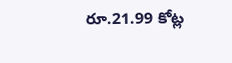రూ.21.99 కోట్ల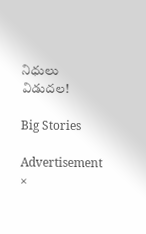నిధులు విడుదల!

Big Stories

Advertisement
×